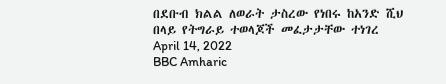በደቡብ ክልል ለወራት ታስረው የነበሩ ከአንድ ሺህ በላይ የትግራይ ተወላጆች መፈታታቸው ተነገረ
April 14, 2022
BBC Amharic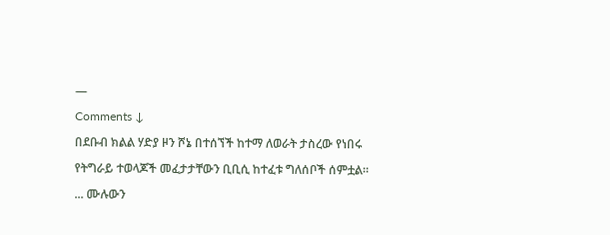—
Comments ↓
በደቡብ ክልል ሃድያ ዞን ሾኔ በተሰኘች ከተማ ለወራት ታስረው የነበሩ የትግራይ ተወላጆች መፈታታቸውን ቢቢሲ ከተፈቱ ግለሰቦች ሰምቷል።
... ሙሉውን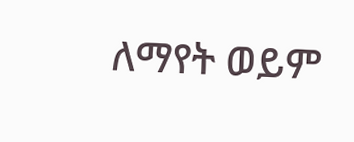ለማየት ወይም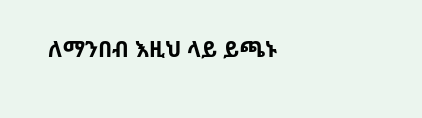ለማንበብ እዚህ ላይ ይጫኑ